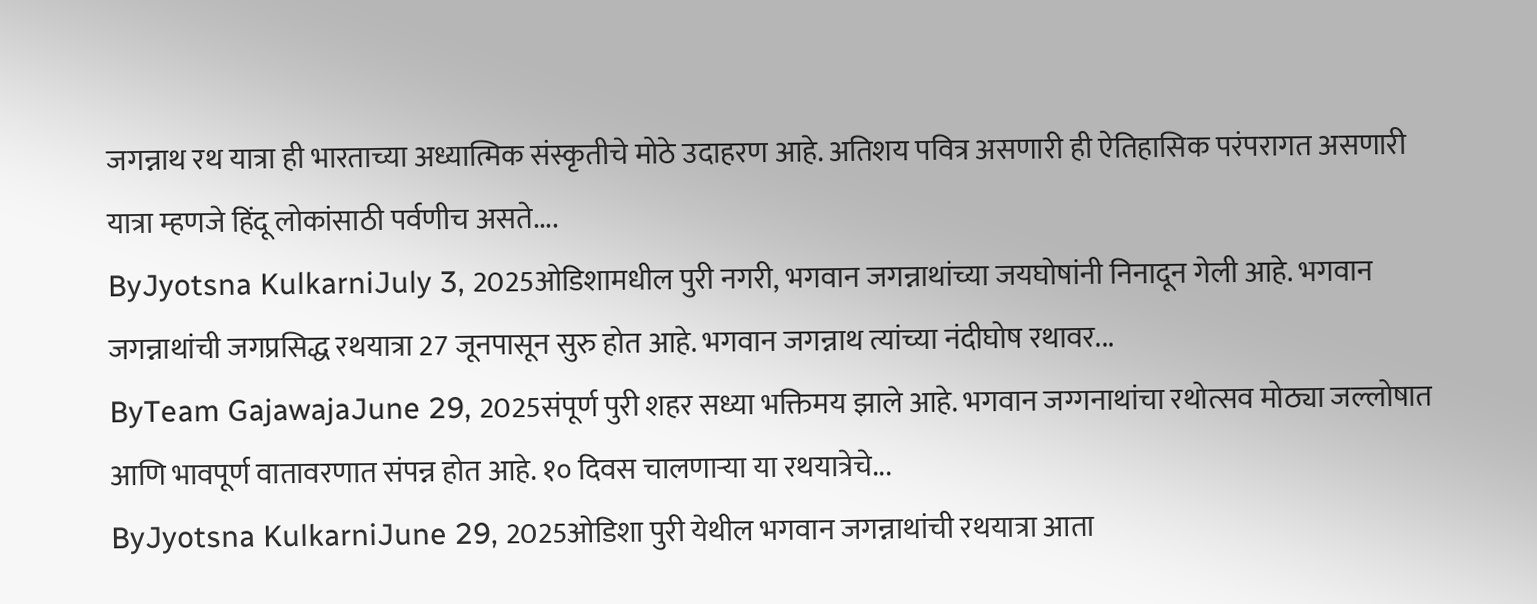जगन्नाथ रथ यात्रा ही भारताच्या अध्यात्मिक संस्कृतीचे मोठे उदाहरण आहे. अतिशय पवित्र असणारी ही ऐतिहासिक परंपरागत असणारी यात्रा म्हणजे हिंदू लोकांसाठी पर्वणीच असते....
ByJyotsna KulkarniJuly 3, 2025ओडिशामधील पुरी नगरी, भगवान जगन्नाथांच्या जयघोषांनी निनादून गेली आहे. भगवान जगन्नाथांची जगप्रसिद्ध रथयात्रा 27 जूनपासून सुरु होत आहे. भगवान जगन्नाथ त्यांच्या नंदीघोष रथावर...
ByTeam GajawajaJune 29, 2025संपूर्ण पुरी शहर सध्या भक्तिमय झाले आहे. भगवान जग्गनाथांचा रथोत्सव मोठ्या जल्लोषात आणि भावपूर्ण वातावरणात संपन्न होत आहे. १० दिवस चालणाऱ्या या रथयात्रेचे...
ByJyotsna KulkarniJune 29, 2025ओडिशा पुरी येथील भगवान जगन्नाथांची रथयात्रा आता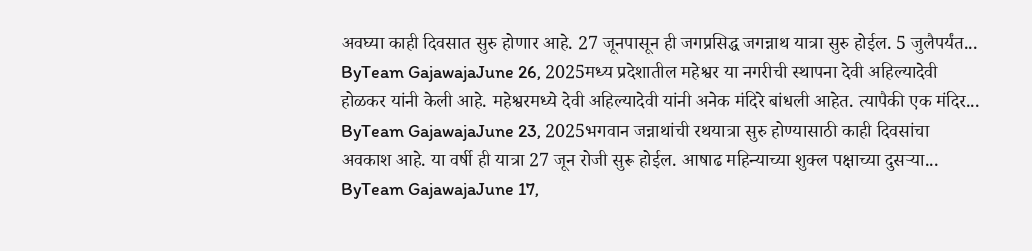अवघ्या काही दिवसात सुरु होणार आहे. 27 जूनपासून ही जगप्रसिद्ध जगन्नाथ यात्रा सुरु होईल. 5 जुलैपर्यंत...
ByTeam GajawajaJune 26, 2025मध्य प्रदेशातील महेश्वर या नगरीची स्थापना देवी अहिल्यादेवी होळकर यांनी केली आहे. महेश्वरमध्ये देवी अहिल्यादेवी यांनी अनेक मंदिरे बांधली आहेत. त्यापैकी एक मंदिर...
ByTeam GajawajaJune 23, 2025भगवान जन्नाथांची रथयात्रा सुरु होण्यासाठी काही दिवसांचा अवकाश आहे. या वर्षी ही यात्रा 27 जून रोजी सुरू होईल. आषाढ महिन्याच्या शुक्ल पक्षाच्या दुसऱ्या...
ByTeam GajawajaJune 17,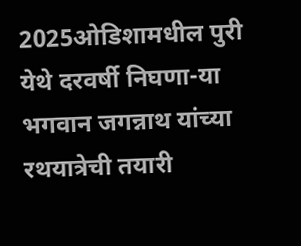2025ओडिशामधील पुरी येथे दरवर्षी निघणा-या भगवान जगन्नाथ यांच्या रथयात्रेची तयारी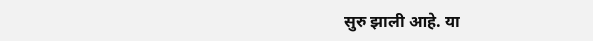सुरु झाली आहे. या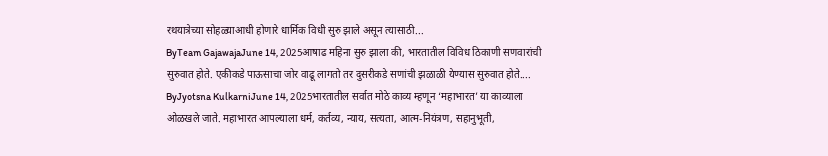रथयात्रेच्या सोहळ्याआधी होणारे धार्मिक विधी सुरु झाले असून त्यासाठी...
ByTeam GajawajaJune 14, 2025आषाढ महिना सुरु झाला की, भारतातील विविध ठिकाणी सणवारांची सुरुवात होते. एकीकडे पाऊसाचा जोर वाढू लागतो तर दुसरीकडे सणांची झळाळी येण्यास सुरुवात होते....
ByJyotsna KulkarniJune 14, 2025भारतातील सर्वात मोठे काव्य म्हणून ‘महाभारत’ या काव्याला ओळखले जाते. महाभारत आपल्याला धर्म, कर्तव्य, न्याय, सत्यता, आत्म-नियंत्रण, सहानुभूती,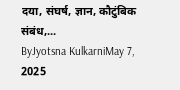दया, संघर्ष, ज्ञान, कौटुंबिक संबंध,...
ByJyotsna KulkarniMay 7, 2025